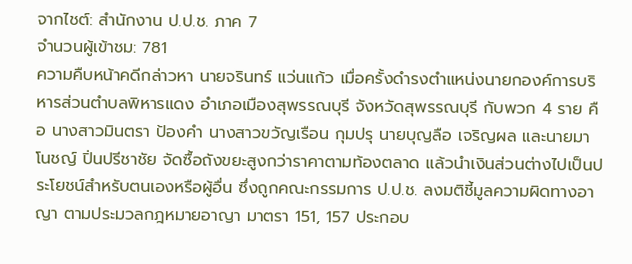จากไชต์: สำนักงาน ป.ป.ช. ภาค 7
จำนวนผู้เข้าชม: 781
ความคืบหน้าคดีกล่าวหา นายจรินทร์ แว่นแก้ว เมื่อครั้งดำรงตำแหน่งนายกองค์การบริหารส่วนตำบลพิหารแดง อำเภอเมืองสุพรรณบุรี จังหวัดสุพรรณบุรี กับพวก 4 ราย คือ นางสาวมินตรา ป้องคำ นางสาวขวัญเรือน กุมปรุ นายบุญลือ เจริญผล และนายมาโนชญ์ ปิ่นปรีชาชัย จัดซื้อถังขยะสูงกว่าราคาตามท้องตลาด แล้วนำเงินส่วนต่างไปเป็นประโยชน์สำหรับตนเองหรือผู้อื่น ซึ่งถูกคณะกรรมการ ป.ป.ช. ลงมติชี้มูลความผิดทางอาญา ตามประมวลกฎหมายอาญา มาตรา 151, 157 ประกอบ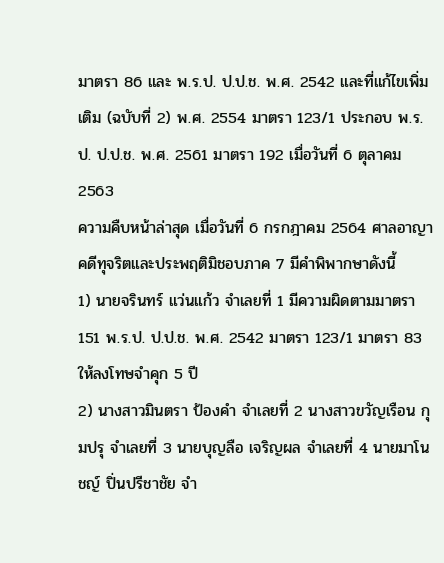มาตรา 86 และ พ.ร.ป. ป.ป.ช. พ.ศ. 2542 และที่แก้ไขเพิ่มเติม (ฉบับที่ 2) พ.ศ. 2554 มาตรา 123/1 ประกอบ พ.ร.ป. ป.ป.ช. พ.ศ. 2561 มาตรา 192 เมื่อวันที่ 6 ตุลาคม 2563
ความคืบหน้าล่าสุด เมื่อวันที่ 6 กรกฎาคม 2564 ศาลอาญาคดีทุจริตและประพฤติมิชอบภาค 7 มีคำพิพากษาดังนี้
1) นายจรินทร์ แว่นแก้ว จำเลยที่ 1 มีความผิดตามมาตรา 151 พ.ร.ป. ป.ป.ช. พ.ศ. 2542 มาตรา 123/1 มาตรา 83 ให้ลงโทษจำคุก 5 ปี
2) นางสาวมินตรา ป้องคำ จำเลยที่ 2 นางสาวขวัญเรือน กุมปรุ จำเลยที่ 3 นายบุญลือ เจริญผล จำเลยที่ 4 นายมาโนชญ์ ปิ่นปรีชาชัย จำ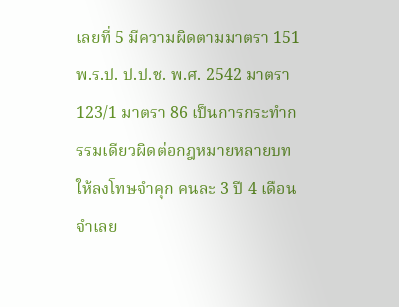เลยที่ 5 มีความผิดตามมาตรา 151 พ.ร.ป. ป.ป.ช. พ.ศ. 2542 มาตรา 123/1 มาตรา 86 เป็นการกระทำกรรมเดียวผิดต่อกฎหมายหลายบท ให้ลงโทษจำคุก คนละ 3 ปี 4 เดือน
จำเลย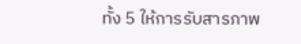ทั้ง 5 ให้การรับสารภาพ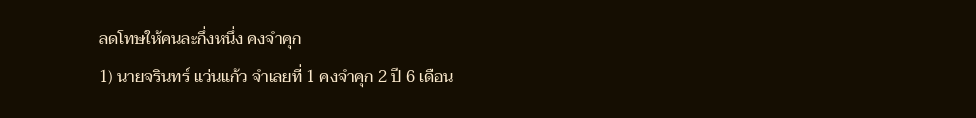ลดโทษให้คนละกึ่งหนึ่ง คงจำคุก
1) นายจรินทร์ แว่นแก้ว จำเลยที่ 1 คงจำคุก 2 ปี 6 เดือน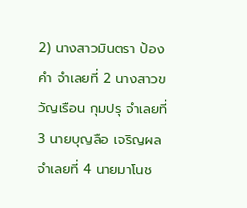2) นางสาวมินตรา ป้องคำ จำเลยที่ 2 นางสาวขวัญเรือน กุมปรุ จำเลยที่ 3 นายบุญลือ เจริญผล จำเลยที่ 4 นายมาโนช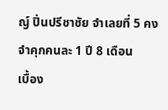ญ์ ปิ่นปรีชาชัย จำเลยที่ 5 คงจำคุกคนละ 1 ปี 8 เดือน
เบื้อง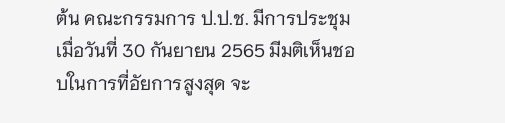ต้น คณะกรรมการ ป.ป.ช. มีการประชุมเมื่อวันที่ 30 กันยายน 2565 มีมติเห็นชอบในการที่อัยการสูงสุด จะ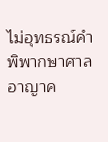ไม่อุทธรณ์คำพิพากษาศาลอาญาค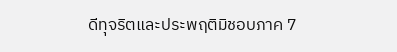ดีทุจริตและประพฤติมิชอบภาค 7